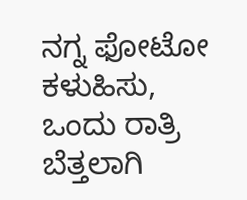ನಗ್ನ ಫೋಟೋ ಕಳುಹಿಸು, ಒಂದು ರಾತ್ರಿ ಬೆತ್ತಲಾಗಿ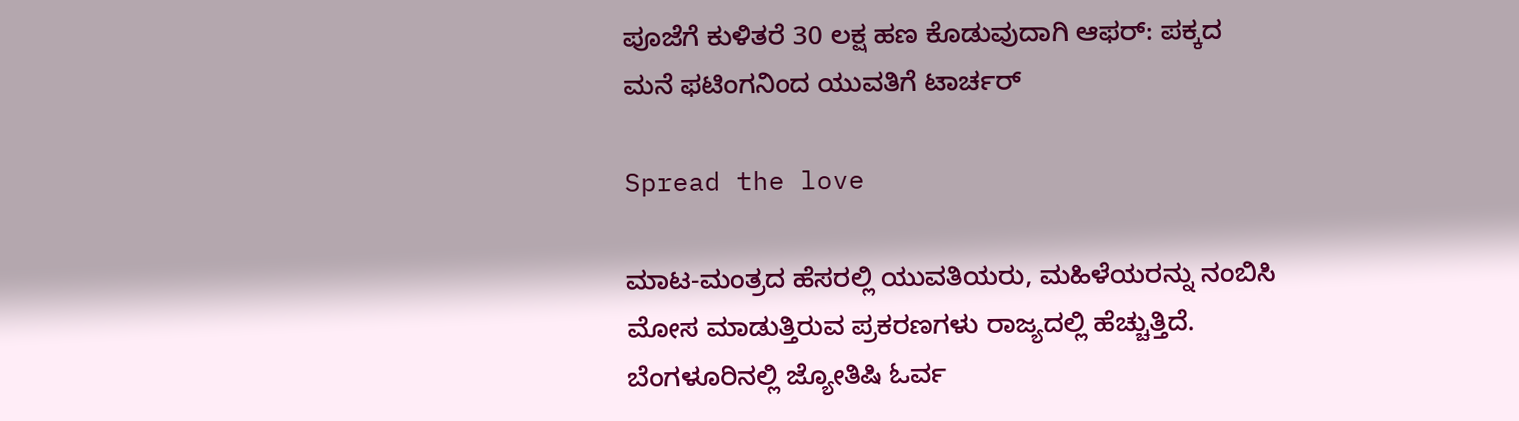ಪೂಜೆಗೆ ಕುಳಿತರೆ 30 ಲಕ್ಷ ಹಣ ಕೊಡುವುದಾಗಿ ಆಫರ್: ಪಕ್ಕದ ಮನೆ ಫಟಿಂಗನಿಂದ ಯುವತಿಗೆ ಟಾರ್ಚರ್

Spread the love

ಮಾಟ-ಮಂತ್ರದ ಹೆಸರಲ್ಲಿ ಯುವತಿಯರು, ಮಹಿಳೆಯರನ್ನು ನಂಬಿಸಿ ಮೋಸ ಮಾಡುತ್ತಿರುವ ಪ್ರಕರಣಗಳು ರಾಜ್ಯದಲ್ಲಿ ಹೆಚ್ಚುತ್ತಿದೆ. ಬೆಂಗಳೂರಿನಲ್ಲಿ ಜ್ಯೋತಿಷಿ ಓರ್ವ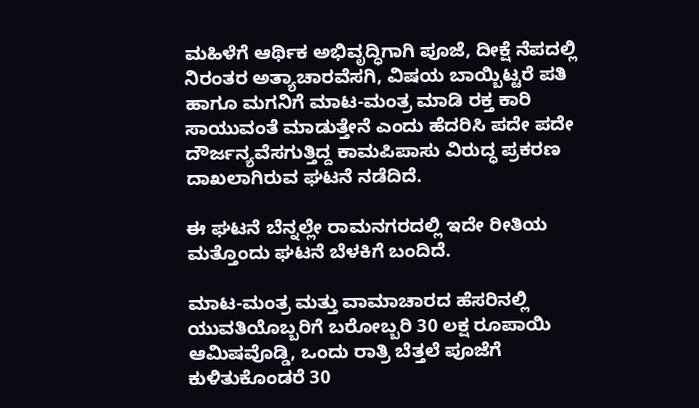ಮಹಿಳೆಗೆ ಆರ್ಥಿಕ ಅಭಿವೃದ್ಧಿಗಾಗಿ ಪೂಜೆ, ದೀಕ್ಷೆ ನೆಪದಲ್ಲಿ ನಿರಂತರ ಅತ್ಯಾಚಾರವೆಸಗಿ, ವಿಷಯ ಬಾಯ್ಬಿಟ್ಟರೆ ಪತಿ ಹಾಗೂ ಮಗನಿಗೆ ಮಾಟ-ಮಂತ್ರ ಮಾಡಿ ರಕ್ತ ಕಾರಿ ಸಾಯುವಂತೆ ಮಾಡುತ್ತೇನೆ ಎಂದು ಹೆದರಿಸಿ ಪದೇ ಪದೇ ದೌರ್ಜನ್ಯವೆಸಗುತ್ತಿದ್ದ ಕಾಮಪಿಪಾಸು ವಿರುದ್ಧ ಪ್ರಕರಣ ದಾಖಲಾಗಿರುವ ಘಟನೆ ನಡೆದಿದೆ.

ಈ ಘಟನೆ ಬೆನ್ನಲ್ಲೇ ರಾಮನಗರದಲ್ಲಿ ಇದೇ ರೀತಿಯ ಮತ್ತೊಂದು ಘಟನೆ ಬೆಳಕಿಗೆ ಬಂದಿದೆ.

ಮಾಟ-ಮಂತ್ರ ಮತ್ತು ವಾಮಾಚಾರದ ಹೆಸರಿನಲ್ಲಿ ಯುವತಿಯೊಬ್ಬರಿಗೆ ಬರೋಬ್ಬರಿ 30 ಲಕ್ಷ ರೂಪಾಯಿ ಆಮಿಷವೊಡ್ಡಿ, ಒಂದು ರಾತ್ರಿ ಬೆತ್ತಲೆ ಪೂಜೆಗೆ ಕುಳಿತುಕೊಂಡರೆ 30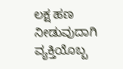ಲಕ್ಷ ಹಣ ನೀಡುವುದಾಗಿ ವ್ಯಕ್ತಿಯೊಬ್ಬ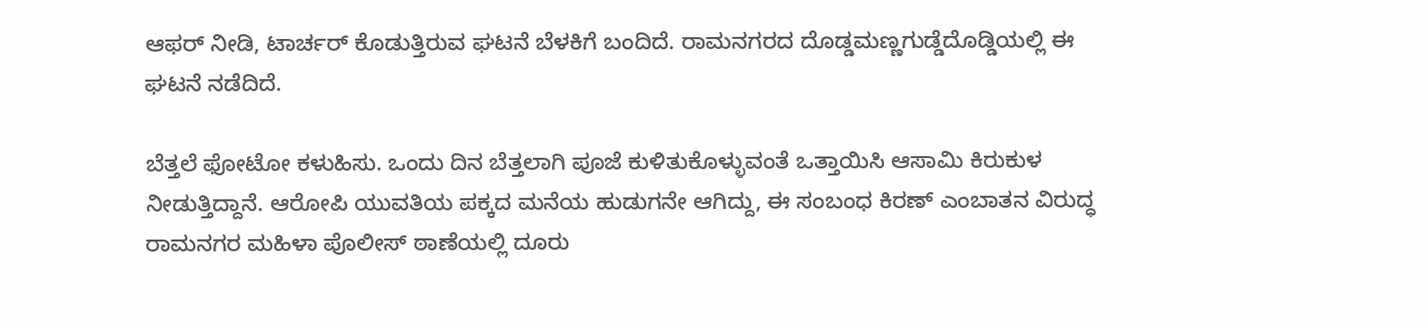ಆಫರ್ ನೀಡಿ, ಟಾರ್ಚರ್ ಕೊಡುತ್ತಿರುವ ಘಟನೆ ಬೆಳಕಿಗೆ ಬಂದಿದೆ. ರಾಮನಗರದ ದೊಡ್ಡಮಣ್ಣಗುಡ್ಡೆದೊಡ್ಡಿಯಲ್ಲಿ ಈ ಘಟನೆ ನಡೆದಿದೆ.

ಬೆತ್ತಲೆ ಫೋಟೋ ಕಳುಹಿಸು. ಒಂದು ದಿನ ಬೆತ್ತಲಾಗಿ ಪೂಜೆ ಕುಳಿತುಕೊಳ್ಳುವಂತೆ ಒತ್ತಾಯಿಸಿ ಆಸಾಮಿ ಕಿರುಕುಳ ನೀಡುತ್ತಿದ್ದಾನೆ. ಆರೋಪಿ ಯುವತಿಯ ಪಕ್ಕದ ಮನೆಯ ಹುಡುಗನೇ ಆಗಿದ್ದು, ಈ ಸಂಬಂಧ ಕಿರಣ್ ಎಂಬಾತನ ವಿರುದ್ಧ ರಾಮನಗರ ಮಹಿಳಾ ಪೊಲೀಸ್ ಠಾಣೆಯಲ್ಲಿ ದೂರು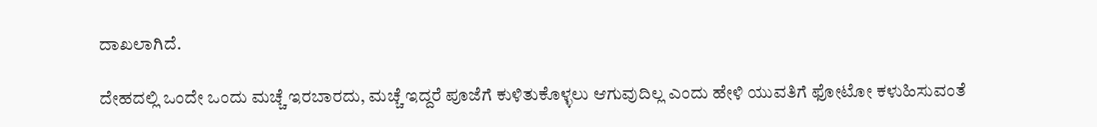ದಾಖಲಾಗಿದೆ.

ದೇಹದಲ್ಲಿ ಒಂದೇ ಒಂದು ಮಚ್ಚೆ ಇರಬಾರದು, ಮಚ್ಚೆ ಇದ್ದರೆ ಪೂಜೆಗೆ ಕುಳಿತುಕೊಳ್ಳಲು ಆಗುವುದಿಲ್ಲ ಎಂದು ಹೇಳಿ ಯುವತಿಗೆ ಫೋಟೋ ಕಳುಹಿಸುವಂತೆ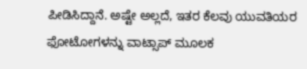ಪೀಡಿಸಿದ್ದಾನೆ. ಅಷ್ಟೇ ಅಲ್ಲದೆ, ಇತರ ಕೆಲವು ಯುವತಿಯರ ಫೋಟೋಗಳನ್ನು ವಾಟ್ಸಾಪ್ ಮೂಲಕ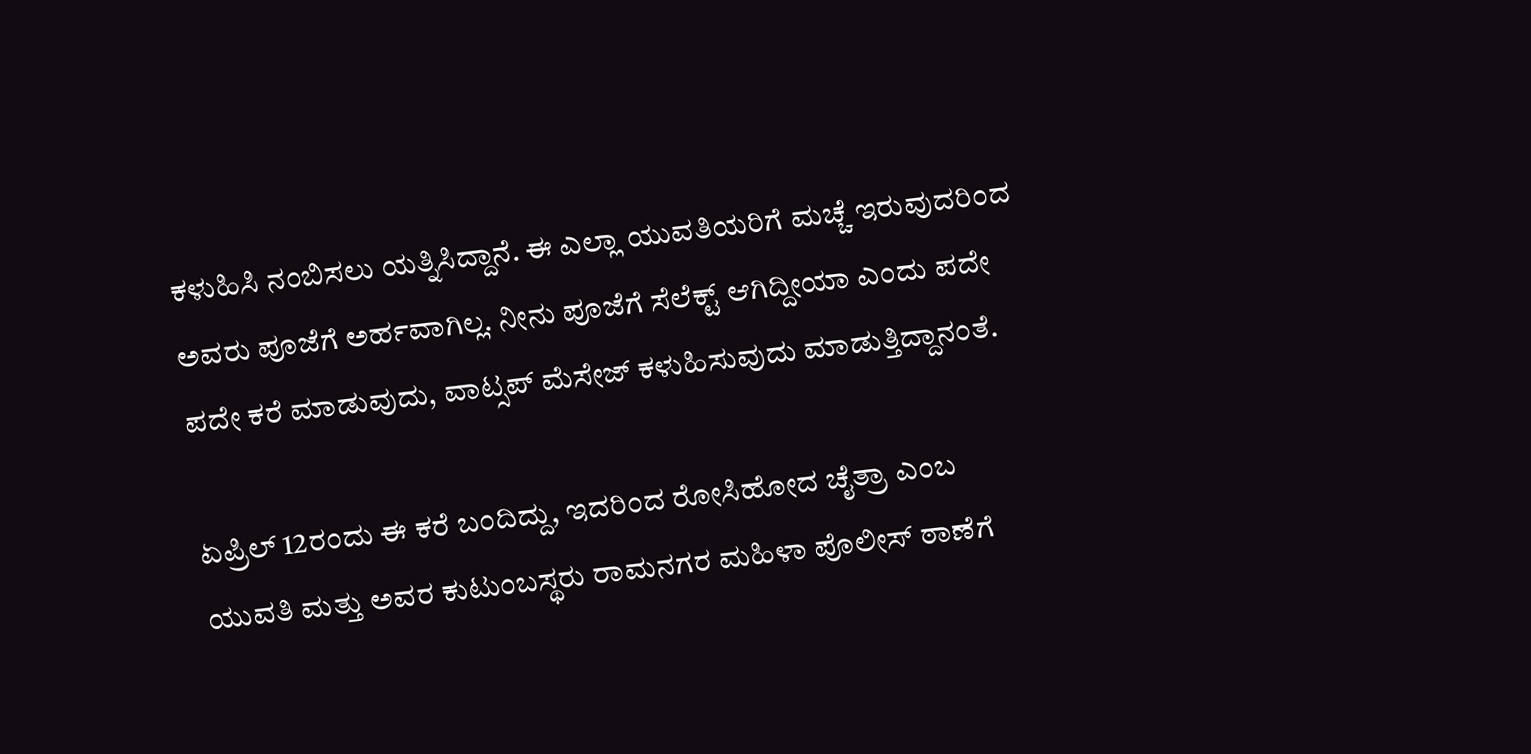ಕಳುಹಿಸಿ ನಂಬಿಸಲು ಯತ್ನಿಸಿದ್ದಾನೆ. ಈ ಎಲ್ಲಾ ಯುವತಿಯರಿಗೆ ಮಚ್ಚೆ ಇರುವುದರಿಂದ ಅವರು ಪೂಜೆಗೆ ಅರ್ಹವಾಗಿಲ್ಲ. ನೀನು ಪೂಜೆಗೆ ಸೆಲೆಕ್ಟ್ ಆಗಿದ್ದೀಯಾ ಎಂದು ಪದೇ ಪದೇ ಕರೆ ಮಾಡುವುದು, ವಾಟ್ಸಪ್ ಮೆಸೇಜ್ ಕಳುಹಿಸುವುದು ಮಾಡುತ್ತಿದ್ದಾನಂತೆ.

ಏಪ್ರಿಲ್ 12ರಂದು ಈ ಕರೆ ಬಂದಿದ್ದು, ಇದರಿಂದ ರೋಸಿಹೋದ ಚೈತ್ರಾ ಎಂಬ ಯುವತಿ ಮತ್ತು ಅವರ ಕುಟುಂಬಸ್ಥರು ರಾಮನಗರ ಮಹಿಳಾ ಪೊಲೀಸ್ ಠಾಣೆಗೆ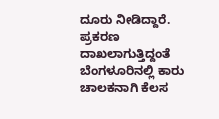ದೂರು ನೀಡಿದ್ದಾರೆ. ಪ್ರಕರಣ ದಾಖಲಾಗುತ್ತಿದ್ದಂತೆ ಬೆಂಗಳೂರಿನಲ್ಲಿ ಕಾರು ಚಾಲಕನಾಗಿ ಕೆಲಸ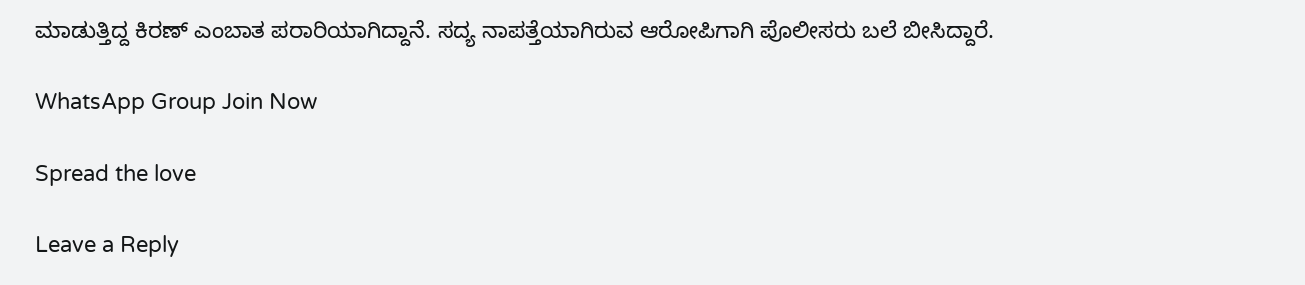ಮಾಡುತ್ತಿದ್ದ ಕಿರಣ್ ಎಂಬಾತ ಪರಾರಿಯಾಗಿದ್ದಾನೆ. ಸದ್ಯ ನಾಪತ್ತೆಯಾಗಿರುವ ಆರೋಪಿಗಾಗಿ ಪೊಲೀಸರು ಬಲೆ ಬೀಸಿದ್ದಾರೆ.

WhatsApp Group Join Now

Spread the love

Leave a Reply